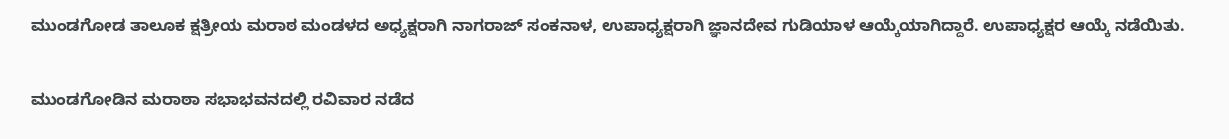ಮುಂಡಗೋಡ ತಾಲೂಕ ಕ್ಷತ್ರೀಯ ಮರಾಠ ಮಂಡಳದ ಅಧ್ಯಕ್ಷರಾಗಿ ನಾಗರಾಜ್ ಸಂಕನಾಳ, ಉಪಾಧ್ಯಕ್ಷರಾಗಿ ಜ್ಞಾನದೇವ ಗುಡಿಯಾಳ ಆಯ್ಕೆಯಾಗಿದ್ದಾರೆ. ಉಪಾಧ್ಯಕ್ಷರ ಆಯ್ಕೆ ನಡೆಯಿತು.

ಮುಂಡಗೋಡಿನ ಮರಾಠಾ ಸಭಾಭವನದಲ್ಲಿ ರವಿವಾರ ನಡೆದ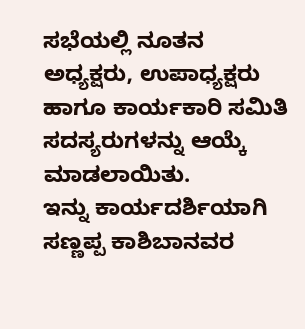ಸಭೆಯಲ್ಲಿ ನೂತನ ಅಧ್ಯಕ್ಷರು, ಉಪಾಧ್ಯಕ್ಷರು ಹಾಗೂ ಕಾರ್ಯಕಾರಿ ಸಮಿತಿ ಸದಸ್ಯರುಗಳನ್ನು ಆಯ್ಕೆ ಮಾಡಲಾಯಿತು.
ಇನ್ನು ಕಾರ್ಯದರ್ಶಿಯಾಗಿ ಸಣ್ಣಪ್ಪ ಕಾಶಿಬಾನವರ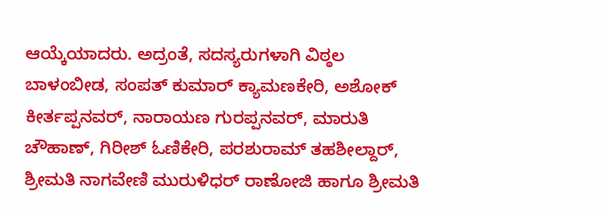ಆಯ್ಕೆಯಾದರು. ಅದ್ರಂತೆ, ಸದಸ್ಯರುಗಳಾಗಿ ವಿಠ್ಠಲ ಬಾಳಂಬೀಡ, ಸಂಪತ್ ಕುಮಾರ್ ಕ್ಯಾಮಣಕೇರಿ, ಅಶೋಕ್ ಕೀರ್ತಪ್ಪನವರ್, ನಾರಾಯಣ ಗುರಪ್ಪನವರ್, ಮಾರುತಿ ಚೌಹಾಣ್, ಗಿರೀಶ್ ಓಣಿಕೇರಿ, ಪರಶುರಾಮ್ ತಹಶೀಲ್ದಾರ್, ಶ್ರೀಮತಿ ನಾಗವೇಣಿ ಮುರುಳಿಧರ್ ರಾಣೋಜಿ ಹಾಗೂ ಶ್ರೀಮತಿ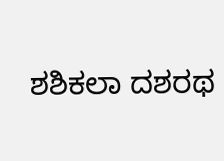ಶಶಿಕಲಾ ದಶರಥ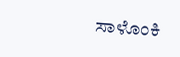ಸಾಳೊಂಕಿ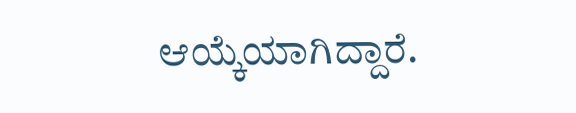ಆಯ್ಕೆಯಾಗಿದ್ದಾರೆ.